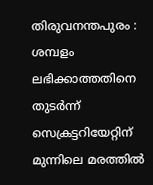തിരുവനന്തപുരം : ശമ്പളം ലഭിക്കാത്തതിനെ തുടർന്ന് സെക്രട്ടറിയേറ്റിന് മുന്നിലെ മരത്തിൽ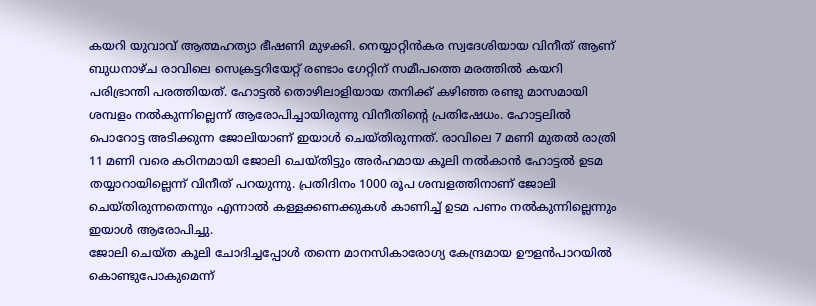കയറി യുവാവ് ആത്മഹത്യാ ഭീഷണി മുഴക്കി. നെയ്യാറ്റിൻകര സ്വദേശിയായ വിനീത് ആണ് ബുധനാഴ്ച രാവിലെ സെക്രട്ടറിയേറ്റ് രണ്ടാം ഗേറ്റിന് സമീപത്തെ മരത്തിൽ കയറി പരിഭ്രാന്തി പരത്തിയത്. ഹോട്ടൽ തൊഴിലാളിയായ തനിക്ക് കഴിഞ്ഞ രണ്ടു മാസമായി ശമ്പളം നൽകുന്നില്ലെന്ന് ആരോപിച്ചായിരുന്നു വിനീതിന്റെ പ്രതിഷേധം. ഹോട്ടലിൽ പൊറോട്ട അടിക്കുന്ന ജോലിയാണ് ഇയാൾ ചെയ്തിരുന്നത്. രാവിലെ 7 മണി മുതൽ രാത്രി 11 മണി വരെ കഠിനമായി ജോലി ചെയ്തിട്ടും അർഹമായ കൂലി നൽകാൻ ഹോട്ടൽ ഉടമ തയ്യാറായില്ലെന്ന് വിനീത് പറയുന്നു. പ്രതിദിനം 1000 രൂപ ശമ്പളത്തിനാണ് ജോലി ചെയ്തിരുന്നതെന്നും എന്നാൽ കള്ളക്കണക്കുകൾ കാണിച്ച് ഉടമ പണം നൽകുന്നില്ലെന്നും ഇയാൾ ആരോപിച്ചു.
ജോലി ചെയ്ത കൂലി ചോദിച്ചപ്പോൾ തന്നെ മാനസികാരോഗ്യ കേന്ദ്രമായ ഊളൻപാറയിൽ കൊണ്ടുപോകുമെന്ന്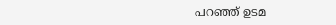പറഞ്ഞ് ഉടമ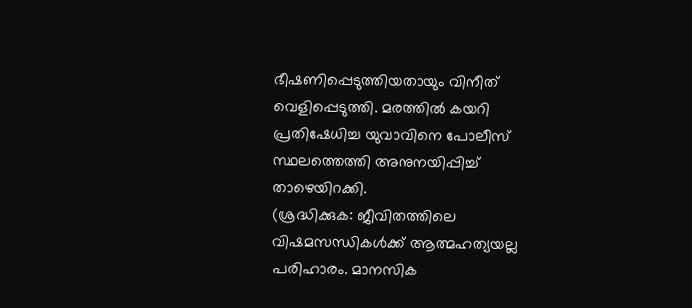ഭീഷണിപ്പെടുത്തിയതായും വിനീത് വെളിപ്പെടുത്തി. മരത്തിൽ കയറി പ്രതിഷേധിച്ച യുവാവിനെ പോലീസ് സ്ഥലത്തെത്തി അനുനയിപ്പിച്ച് താഴെയിറക്കി.
(ശ്രദ്ധിക്കുക: ജീവിതത്തിലെ വിഷമസന്ധികൾക്ക് ആത്മഹത്യയല്ല പരിഹാരം. മാനസിക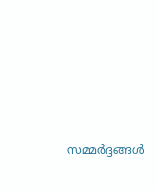സമ്മർദ്ദങ്ങൾ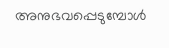അനുഭവപ്പെടുമ്പോൾ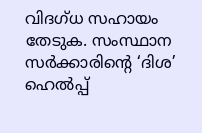വിദഗ്ധ സഹായം തേടുക. സംസ്ഥാന സർക്കാരിന്റെ ‘ദിശ’ ഹെൽപ്പ്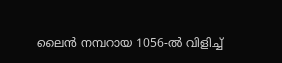ലൈൻ നമ്പറായ 1056-ൽ വിളിച്ച്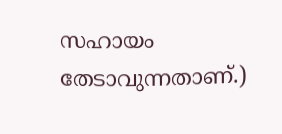സഹായം തേടാവുന്നതാണ്.)